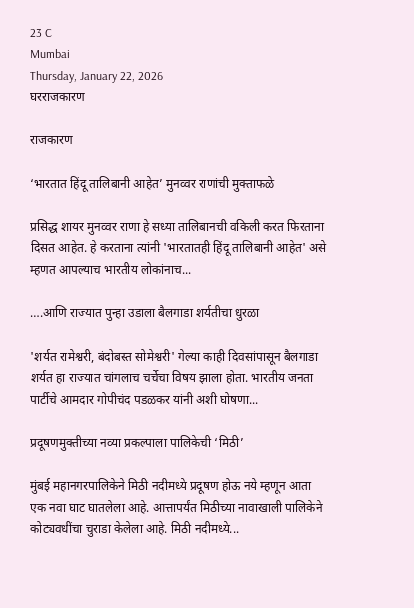23 C
Mumbai
Thursday, January 22, 2026
घरराजकारण

राजकारण

‘भारतात हिंदू तालिबानी आहेत’ मुनव्वर राणांची मुक्ताफळे

प्रसिद्ध शायर मुनव्वर राणा हे सध्या तालिबानची वकिली करत फिरताना दिसत आहेत. हे करताना त्यांनी 'भारतातही हिंदू तालिबानी आहेत' असे म्हणत आपल्याच भारतीय लोकांनाच...

….आणि राज्यात पुन्हा उडाला बैलगाडा शर्यतीचा धुरळा

'शर्यत रामेश्वरी, बंदोबस्त सोमेश्वरी' गेल्या काही दिवसांपासून बैलगाडा शर्यत हा राज्यात चांगलाच चर्चेचा विषय झाला होता. भारतीय जनता पार्टीचे आमदार गोपीचंद पडळकर यांनी अशी घोषणा...

प्रदूषणमुक्तीच्या नव्या प्रकल्पाला पालिकेची ‘मिठी’

मुंबई महानगरपालिकेने मिठी नदीमध्ये प्रदूषण होऊ नये म्हणून आता एक नवा घाट घातलेला आहे. आत्तापर्यंत मिठीच्या नावाखाली पालिकेने कोट्यवधींचा चुराडा केलेला आहे. मिठी नदीमध्ये...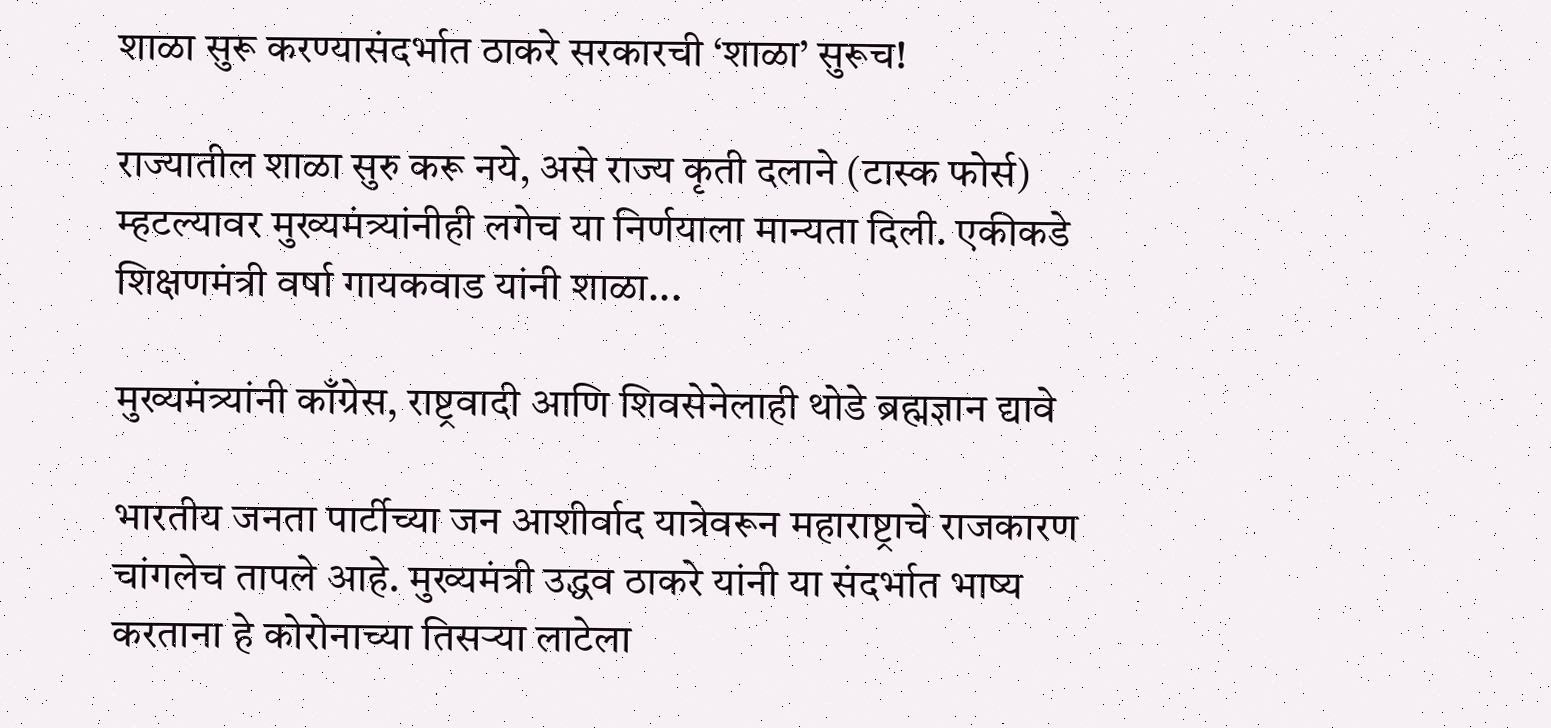शाळा सुरू करण्यासंदर्भात ठाकरे सरकारची ‘शाळा’ सुरूच!

राज्यातील शाळा सुरु करू नये, असे राज्य कृती दलाने (टास्क फोर्स) म्हटल्यावर मुख्यमंत्र्यांनीही लगेच या निर्णयाला मान्यता दिली. एकीकडे शिक्षणमंत्री वर्षा गायकवाड यांनी शाळा...

मुख्यमंत्र्यांनी काँग्रेस, राष्ट्रवादी आणि शिवसेनेलाही थोडे ब्रह्मज्ञान द्यावे

भारतीय जनता पार्टीच्या जन आशीर्वाद यात्रेवरून महाराष्ट्राचे राजकारण चांगलेच तापले आहे. मुख्यमंत्री उद्धव ठाकरे यांनी या संदर्भात भाष्य करताना हे कोरोनाच्या तिसऱ्या लाटेला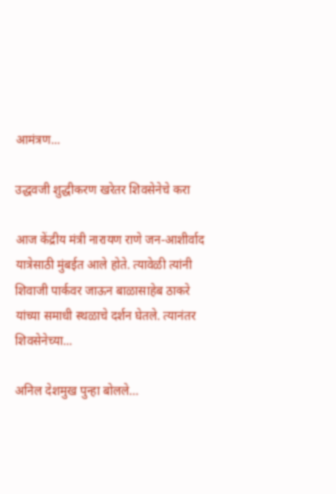आमंत्रण...

उद्धवजी शुद्धीकरण खरेतर शिवसेनेचे करा

आज केंद्रीय मंत्री नारायण राणे जन-आशीर्वाद यात्रेसाठी मुंबईत आले होते. त्यावेळी त्यांनी शिवाजी पार्कवर जाऊन बाळासाहेब ठाकरे यांच्या समाधी स्थळाचे दर्शन घेतले. त्यानंतर शिवसेनेच्या...

अनिल देशमुख पुन्हा बोलले…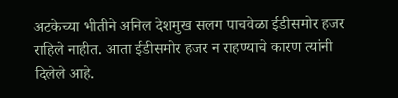अटकेच्या भीतीने अनिल देशमुख सलग पाचवेळा ईडीसमोर हजर राहिले नाहीत. आता ईडीसमोर हजर न राहण्याचे कारण त्यांनी दिलेले आहे.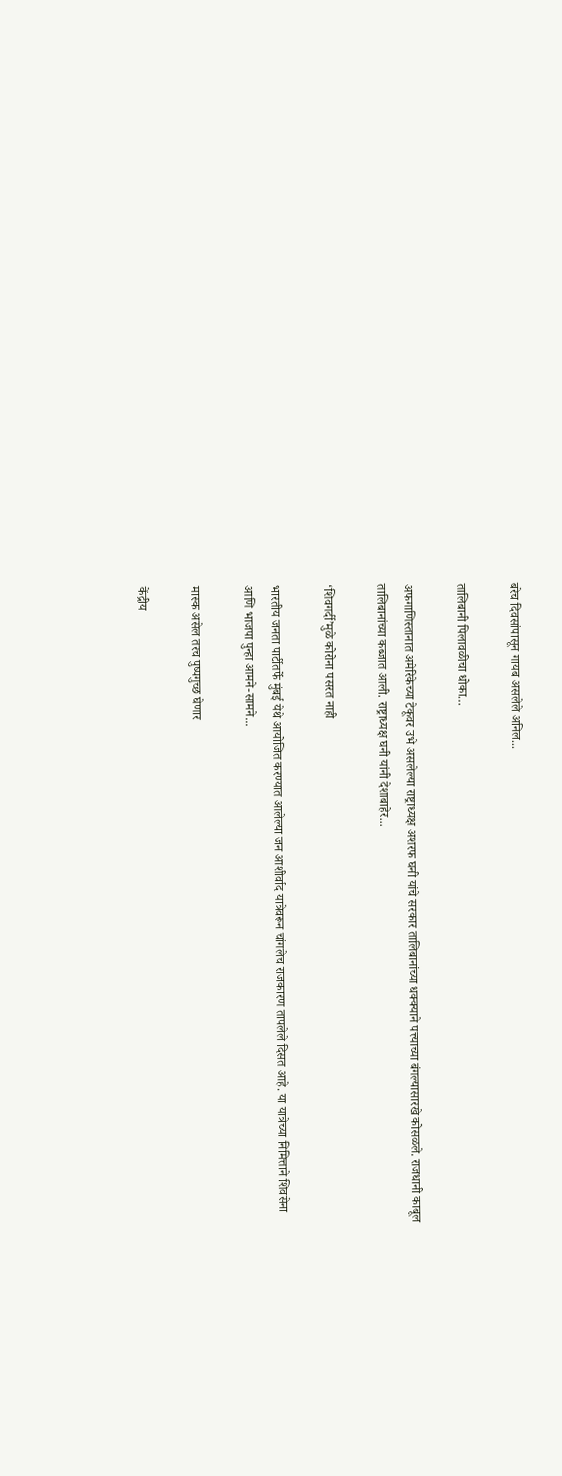बरेच दिवसांपासून गायब असलेले अनिल...

तालिबानी पिलावळीचा धोका…

अफगाणिस्तानात अमेरिकेच्या टेकूवर उभे असलेल्या राष्ट्राध्यक्ष अशरफ घनी यांचे सरकार तालिबानांच्या धक्क्याने पत्त्याच्या बंगल्यासारखे कोसळले. राजधानी काबूल तालिबानांच्या कब्जात आली. राष्ट्राध्यक्ष घनी यांनी देशाबाहेर...

‘शिवगर्दी’मुळे कोरोना पसरत नाही

भारतीय जनता पार्टीतर्फे मुंबई येथे आयोजित करण्यात आलेल्या जन आशीर्वाद यात्रेवरून चांगलेच राजकारण तापलेले दिसत आहे. या यात्रेच्या निमित्ताने शिवसेना आणि भाजपा पुन्हा आमने-सामने...

मास्क असेल तरच पुष्पगुच्छ घेणार

केंद्रीय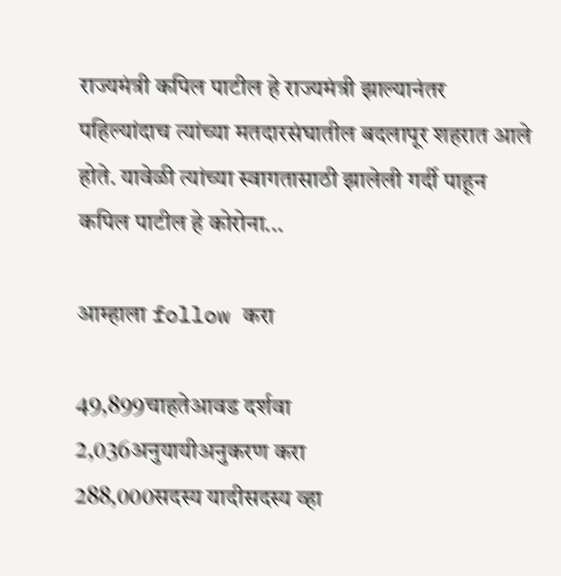राज्यमंत्री कपिल पाटील हे राज्यमंत्री झाल्यानंतर पहिल्यांदाच त्यांच्या मतदारसंघातील बदलापूर शहरात आले होते. यावेळी त्यांच्या स्वागतासाठी झालेली गर्दी पाहून कपिल पाटील हे कोरोना...

आम्हाला follow करा

49,899चाहतेआवड दर्शवा
2,036अनुयायीअनुकरण करा
288,000सदस्य यादीसदस्य व्हा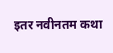इतर नवीनतम कथा